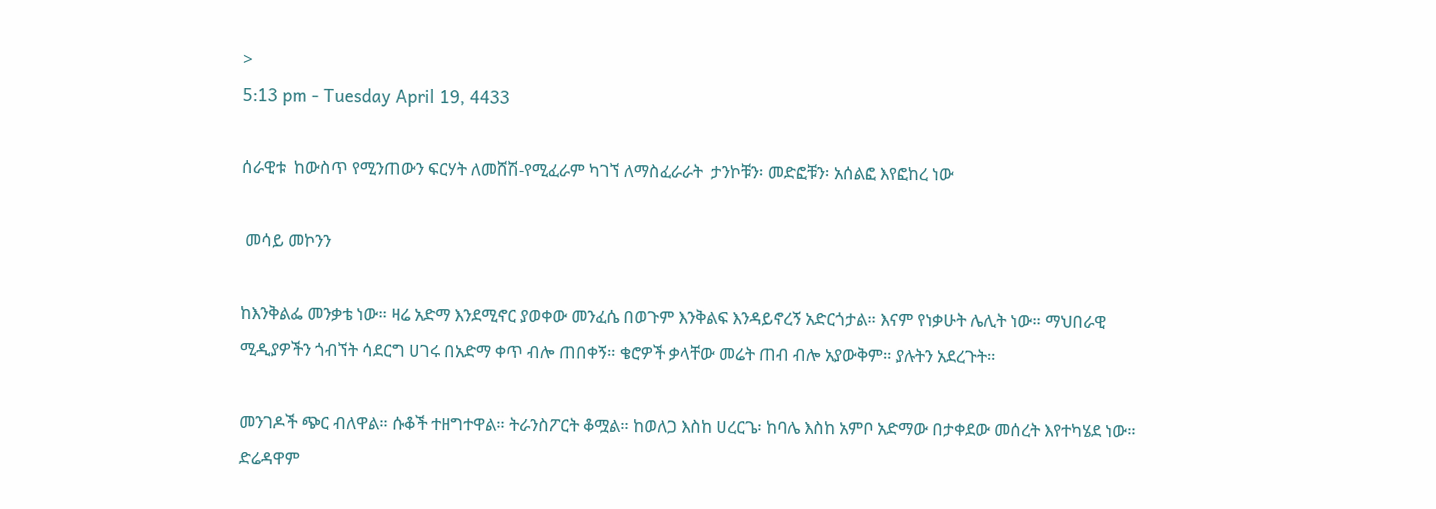>
5:13 pm - Tuesday April 19, 4433

ሰራዊቱ  ከውስጥ የሚንጠውን ፍርሃት ለመሸሽ-የሚፈራም ካገኘ ለማስፈራራት  ታንኮቹን፡ መድፎቹን፡ አሰልፎ እየፎከረ ነው

 መሳይ መኮንን

ከእንቅልፌ መንቃቴ ነው። ዛሬ አድማ እንደሚኖር ያወቀው መንፈሴ በወጉም እንቅልፍ እንዳይኖረኝ አድርጎታል። እናም የነቃሁት ሌሊት ነው። ማህበራዊ ሚዲያዎችን ጎብኘት ሳደርግ ሀገሩ በአድማ ቀጥ ብሎ ጠበቀኝ። ቄሮዎች ቃላቸው መሬት ጠብ ብሎ አያውቅም። ያሉትን አደረጉት።

መንገዶች ጭር ብለዋል። ሱቆች ተዘግተዋል። ትራንስፖርት ቆሟል። ከወለጋ እስከ ሀረርጌ፡ ከባሌ እስከ አምቦ አድማው በታቀደው መሰረት እየተካሄደ ነው። ድሬዳዋም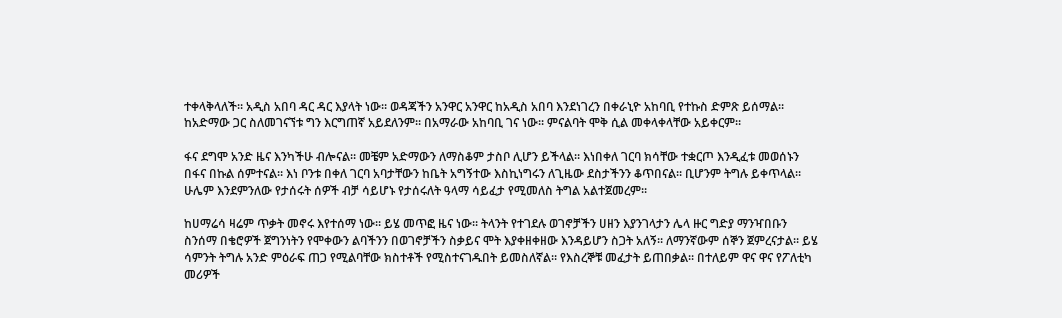ተቀላቅላለች። አዲስ አበባ ዳር ዳር እያላት ነው። ወዳጃችን አንዋር አንዋር ከአዲስ አበባ እንደነገረን በቀራኒዮ አከባቢ የተኩስ ድምጽ ይሰማል። ከአድማው ጋር ስለመገናኘቱ ግን እርግጠኛ አይደለንም። በአማራው አከባቢ ገና ነው። ምናልባት ሞቅ ሲል መቀላቀላቸው አይቀርም።

ፋና ደግሞ አንድ ዜና እንካችሁ ብሎናል። መቼም አድማውን ለማስቆም ታስቦ ሊሆን ይችላል። እነበቀለ ገርባ ክሳቸው ተቋርጦ እንዲፈቱ መወሰኑን በፋና በኩል ሰምተናል። እነ ቦንቱ በቀለ ገርባ አባታቸውን ከቤት አግኝተው እስኪነግሩን ለጊዜው ደስታችንን ቆጥበናል። ቢሆንም ትግሉ ይቀጥላል። ሁሌም እንደምንለው የታሰሩት ሰዎች ብቻ ሳይሆኑ የታሰሩለት ዓላማ ሳይፈታ የሚመለስ ትግል አልተጀመረም።

ከሀማሬሳ ዛሬም ጥቃት መኖሩ እየተሰማ ነው። ይሄ መጥፎ ዜና ነው። ትላንት የተገደሉ ወገኖቻችን ሀዘን እያንገላታን ሌላ ዙር ግድያ ማንዣበቡን ስንሰማ በቄሮዎች ጀግንነትን የሞቀውን ልባችንን በወገኖቻችን ስቃይና ሞት እያቀዘቀዘው እንዳይሆን ስጋት አለኝ። ለማንኛውም ሰኞን ጀምረናታል። ይሄ ሳምንት ትግሉ አንድ ምዕራፍ ጠጋ የሚልባቸው ክስተቶች የሚስተናገዱበት ይመስለኛል። የእስረኞቹ መፈታት ይጠበቃል። በተለይም ዋና ዋና የፖለቲካ መሪዎች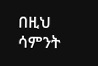በዚህ ሳምንት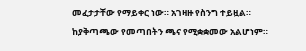መፈታታቸው የማይቀር ነው። አገዛዙ የስንግ ተይዟል። ከያቅጣጫው የመጣበትን ጫና የሚቋቋመው አልሆነም።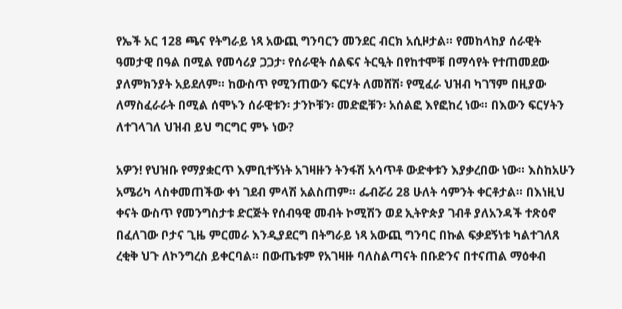የኤች አር 128 ጫና የትግራይ ነጻ አውጪ ግንባርን መንደር ብርክ አሲዞታል። የመከላከያ ሰራዊት ዓመታዊ በዓል በሚል የመሳሪያ ጋጋታ፡ የሰራዊት ሰልፍና ትርዒት በየከተሞቹ በማሳየት የተጠመደው ያለምክንያት አይደለም። ከውስጥ የሚንጠውን ፍርሃት ለመሸሽ፡ የሚፈራ ህዝብ ካገኘም በዚያው ለማስፈራራት በሚል ሰሞኑን ሰራዊቱን፡ ታንኮቹን፡ መድፎቹን፡ አሰልፎ እየፎከረ ነው። በእውን ፍርሃትን ለተገላገለ ህዝብ ይህ ግርግር ምኑ ነው?

አዎን! የህዝቡ የማያቋርጥ እምቢተኝነት አገዛዙን ትንፋሽ አሳጥቶ ውድቀቱን እያቃረበው ነው። እስከአሁን አሜሪካ ላስቀመጠችው ቀነ ገደብ ምላሽ አልስጠም። ፌብሯሪ 28 ሁለት ሳምንት ቀርቶታል። በእነዚህ ቀናት ውስጥ የመንግስታቱ ድርጅት የሰብዓዊ መብት ኮሚሽን ወደ ኢትዮጵያ ገብቶ ያለአንዳች ተጽዕኖ በፈለገው ቦታና ጊዜ ምርመራ እንዲያደርግ በትግራይ ነጻ አውጪ ግንባር በኩል ፍቃደኝነቱ ካልተገለጸ ረቂቅ ህጉ ለኮንግረስ ይቀርባል። በውጤቱም የአገዛዙ ባለስልጣናት በቡድንና በተናጠል ማዕቀብ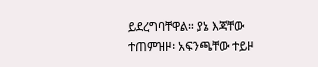ይደረግባቸዋል። ያኔ እጃቸው ተጠምዝዞ፡ አፍንጫቸው ተይዞ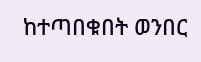ከተጣበቁበት ወንበር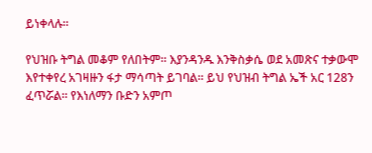ይነቀላሉ።

የህዝቡ ትግል መቆም የለበትም። እያንዳንዱ እንቅስቃሴ ወደ አመጽና ተቃውሞ እየተቀየረ አገዛዙን ፋታ ማሳጣት ይገባል። ይህ የህዝብ ትግል ኤች አር 128ን ፈጥሯል። የእነለማን ቡድን አምጦ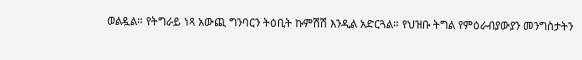ወልዷል። የትግራይ ነጻ አውጪ ግንባርን ትዕቢት ኩምሽሽ እንዲል አድርጓል። የህዝቡ ትግል የምዕራብያውያን መንግስታትን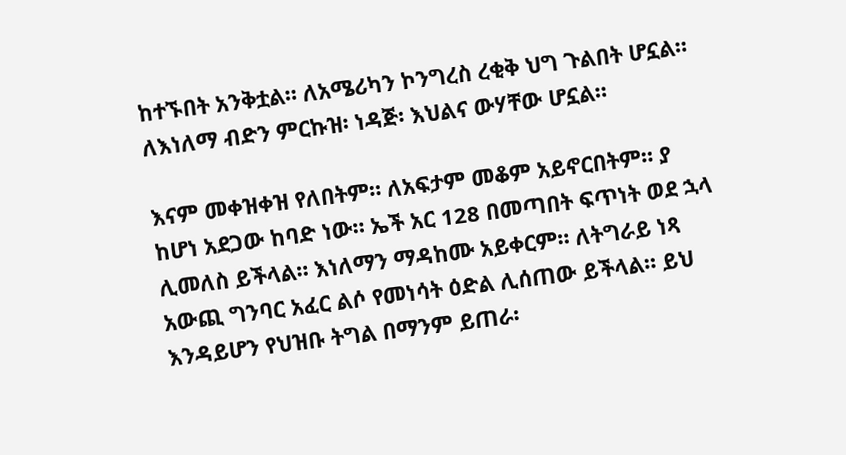ከተኙበት አንቅቷል። ለአሜሪካን ኮንግረስ ረቂቅ ህግ ጉልበት ሆኗል። ለእነለማ ብድን ምርኩዝ፡ ነዳጅ፡ እህልና ውሃቸው ሆኗል።

እናም መቀዝቀዝ የለበትም። ለአፍታም መቆም አይኖርበትም። ያ ከሆነ አደጋው ከባድ ነው። ኤች አር 128 በመጣበት ፍጥነት ወደ ኋላ ሊመለስ ይችላል። እነለማን ማዳከሙ አይቀርም። ለትግራይ ነጻ አውጪ ግንባር አፈር ልሶ የመነሳት ዕድል ሊሰጠው ይችላል። ይህ እንዳይሆን የህዝቡ ትግል በማንም ይጠራ፡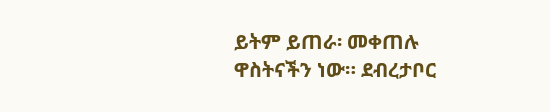ይትም ይጠራ፡ መቀጠሉ ዋስትናችን ነው። ደብረታቦር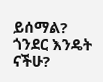ይሰማል? ጎንደር እንዴት ናችሁ?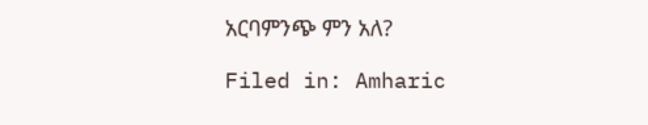አርባምንጭ ምን አለ?

Filed in: Amharic